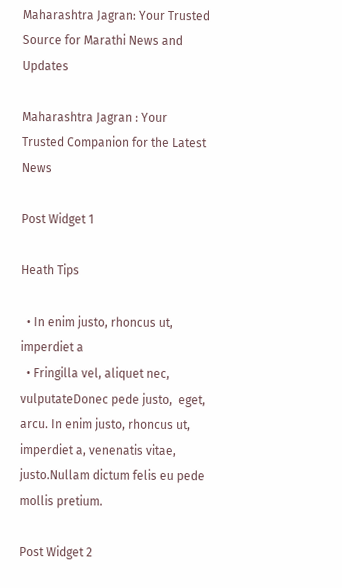Maharashtra Jagran: Your Trusted Source for Marathi News and Updates

Maharashtra Jagran : Your Trusted Companion for the Latest News

Post Widget 1

Heath Tips

  • In enim justo, rhoncus ut, imperdiet a
  • Fringilla vel, aliquet nec, vulputateDonec pede justo,  eget, arcu. In enim justo, rhoncus ut, imperdiet a, venenatis vitae, justo.Nullam dictum felis eu pede mollis pretium.

Post Widget 2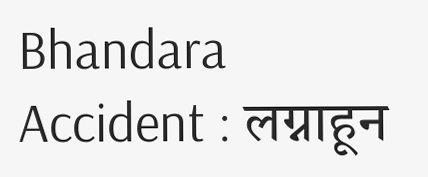Bhandara Accident : लग्नाहून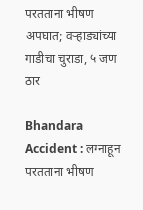परतताना भीषण अपघात; वऱ्हाड्यांच्या गाडीचा चुराडा, ५ जण ठार

Bhandara Accident : लग्नाहून परतताना भीषण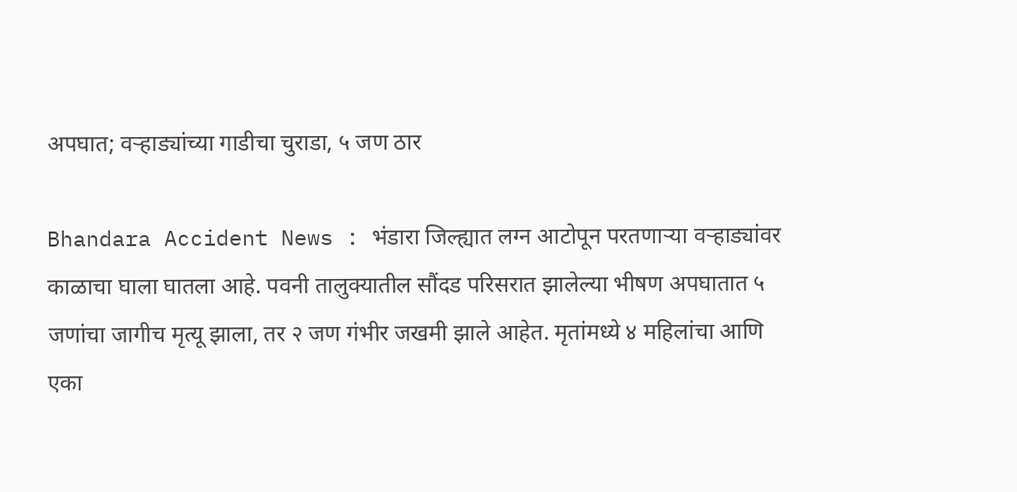अपघात; वऱ्हाड्यांच्या गाडीचा चुराडा, ५ जण ठार

Bhandara Accident News : भंडारा जिल्ह्यात लग्न आटोपून परतणाऱ्या वऱ्हाड्यांवर काळाचा घाला घातला आहे. पवनी तालुक्यातील सौंदड परिसरात झालेल्या भीषण अपघातात ५ जणांचा जागीच मृत्यू झाला, तर २ जण गंभीर जखमी झाले आहेत. मृतांमध्ये ४ महिलांचा आणि एका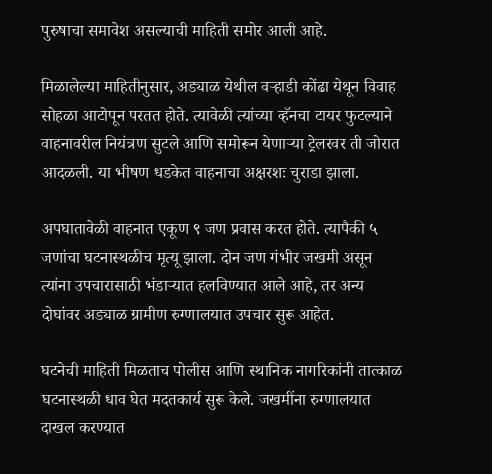पुरुषाचा समावेश असल्याची माहिती समोर आली आहे.

मिळालेल्या माहितीनुसार, अड्याळ येथील वऱ्हाडी कोंढा येथून विवाह सोहळा आटोपून परतत होते. त्यावेळी त्यांच्या व्हॅनचा टायर फुटल्याने वाहनावरील नियंत्रण सुटले आणि समोरून येणाऱ्या ट्रेलरवर ती जोरात आदळली. या भीषण धडकेत वाहनाचा अक्षरशः चुराडा झाला.

अपघातावेळी वाहनात एकूण ९ जण प्रवास करत होते. त्यापैकी ५ जणांचा घटनास्थळीच मृत्यू झाला. दोन जण गंभीर जखमी असून त्यांना उपचारासाठी भंडाऱ्यात हलविण्यात आले आहे, तर अन्य दोघांवर अड्याळ ग्रामीण रुग्णालयात उपचार सुरू आहेत.

घटनेची माहिती मिळताच पोलीस आणि स्थानिक नागरिकांनी तात्काळ घटनास्थळी धाव घेत मदतकार्य सुरू केले. जखमींना रुग्णालयात दाखल करण्यात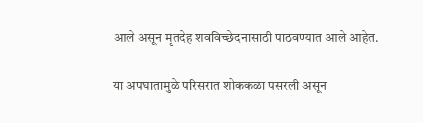आले असून मृतदेह शवविच्छेदनासाठी पाठवण्यात आले आहेत.

या अपघातामुळे परिसरात शोककळा पसरली असून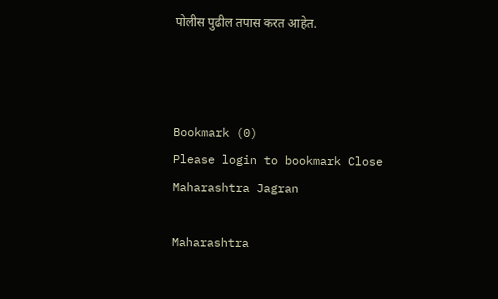पोलीस पुढील तपास करत आहेत.



Bookmark (0)
Please login to bookmark Close
Maharashtra Jagran

Maharashtra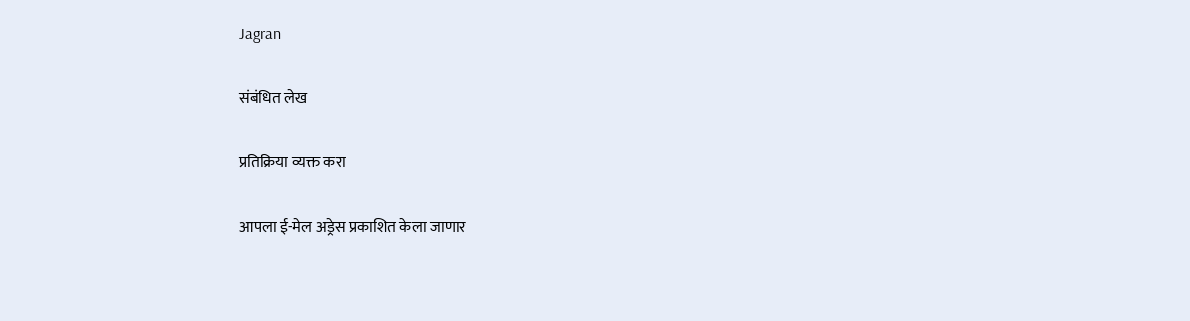Jagran

संबंधित लेख

प्रतिक्रिया व्यक्त करा

आपला ई-मेल अड्रेस प्रकाशित केला जाणार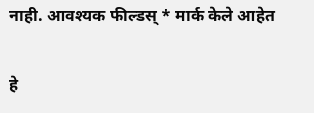नाही. आवश्यक फील्डस् * मार्क केले आहेत

हे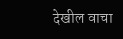देखील वाचा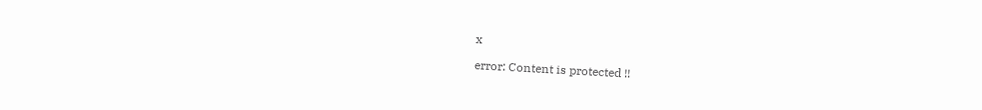x

error: Content is protected !!